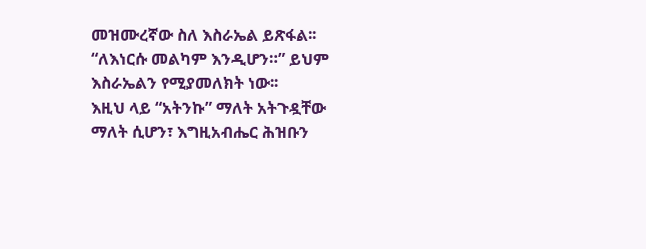መዝሙረኛው ስለ እስራኤል ይጽፋል፡፡
“ለእነርሱ መልካም እንዲሆን።” ይህም እስራኤልን የሚያመለክት ነው፡፡
እዚህ ላይ “አትንኩ” ማለት አትጉዷቸው ማለት ሲሆን፣ እግዚአብሔር ሕዝቡን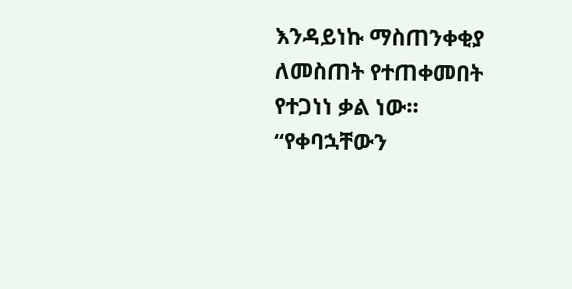እንዳይነኩ ማስጠንቀቂያ ለመስጠት የተጠቀመበት የተጋነነ ቃል ነው። “የቀባኋቸውን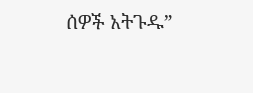ሰዎች አትጉዱ”